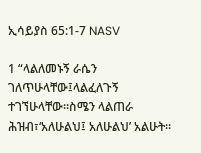ኢሳይያስ 65:1-7 NASV

1 “ላልለመኑኝ ራሴን ገለጥሁላቸው፤ላልፈለጉኝ ተገኘሁላቸው።ስሜን ላልጠራ ሕዝብ፣‘አለሁልህ፤ አለሁልህ’ አልሁት።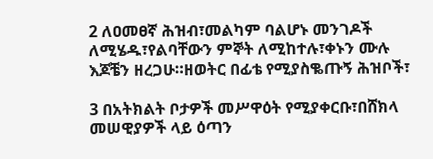2 ለዐመፀኛ ሕዝብ፣መልካም ባልሆኑ መንገዶች ለሚሄዱ፣የልባቸውን ምኞት ለሚከተሉ፣ቀኑን ሙሉ እጆቼን ዘረጋሁ።ዘወትር በፊቴ የሚያስቈጡኝ ሕዝቦች፣

3 በአትክልት ቦታዎች መሥዋዕት የሚያቀርቡ፣በሸክላ መሠዊያዎች ላይ ዕጣን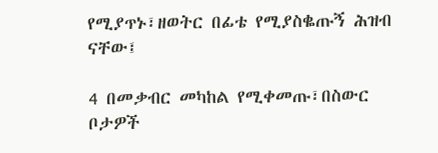የሚያጥኑ፣ዘወትር በፊቴ የሚያስቈጡኝ ሕዝብ ናቸው፤

4 በመቃብር መካከል የሚቀመጡ፣በስውር ቦታዎች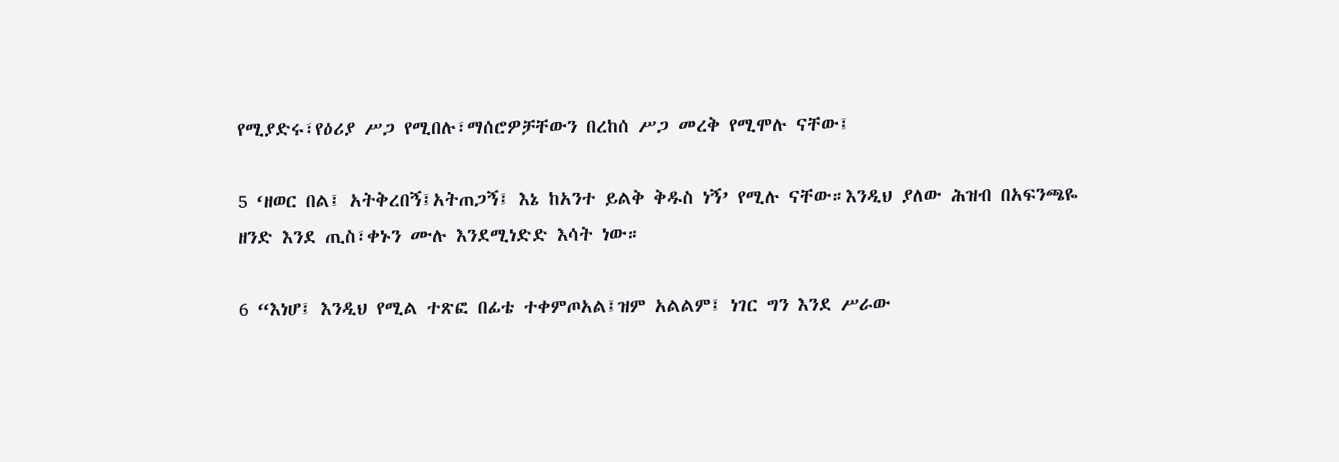የሚያድሩ፣የዕሪያ ሥጋ የሚበሉ፣ማሰሮዎቻቸውን በረከሰ ሥጋ መረቅ የሚሞሉ ናቸው፤

5 ‘ዘወር በል፤ አትቅረበኝ፤አትጠጋኝ፤ እኔ ከአንተ ይልቅ ቅዱስ ነኝ’ የሚሉ ናቸው።እንዲህ ያለው ሕዝብ በአፍንጫዬ ዘንድ እንደ ጢስ፣ቀኑን ሙሉ እንደሚነድድ እሳት ነው።

6 “እነሆ፤ እንዲህ የሚል ተጽፎ በፊቴ ተቀምጦአል፤ዝም አልልም፤ ነገር ግን እንደ ሥራው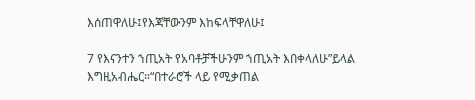እሰጠዋለሁ፤የእጃቸውንም እከፍላቸዋለሁ፤

7 የእናንተን ኀጢአት የአባቶቻችሁንም ኀጢአት እበቀላለሁ”ይላል እግዚአብሔር።“በተራሮች ላይ የሚቃጠል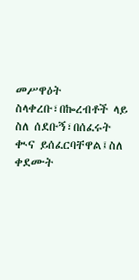መሥዋዕት ስላቀረቡ፣በኰረብቶች ላይ ስለ ሰደቡኝ፣በሰፈሩት ቊና ይሰፈርባቸዋል፤ስለ ቀደሙት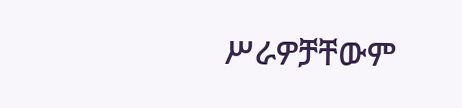ሥራዎቻቸውም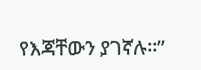የእጃቸውን ያገኛሉ።”